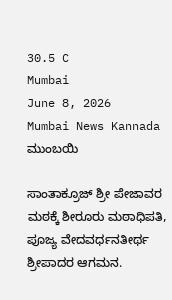30.5 C
Mumbai
June 8, 2026
Mumbai News Kannada
ಮುಂಬಯಿ

ಸಾಂತಾಕ್ರೂಜ್ ಶ್ರೀ ಪೇಜಾವರ ಮಠಕ್ಕೆ ಶೀರೂರು ಮಠಾಧಿಪತಿ, ಪೂಜ್ಯ ವೇದವರ್ಧನತೀರ್ಥ ಶ್ರೀಪಾದರ ಆಗಮನ.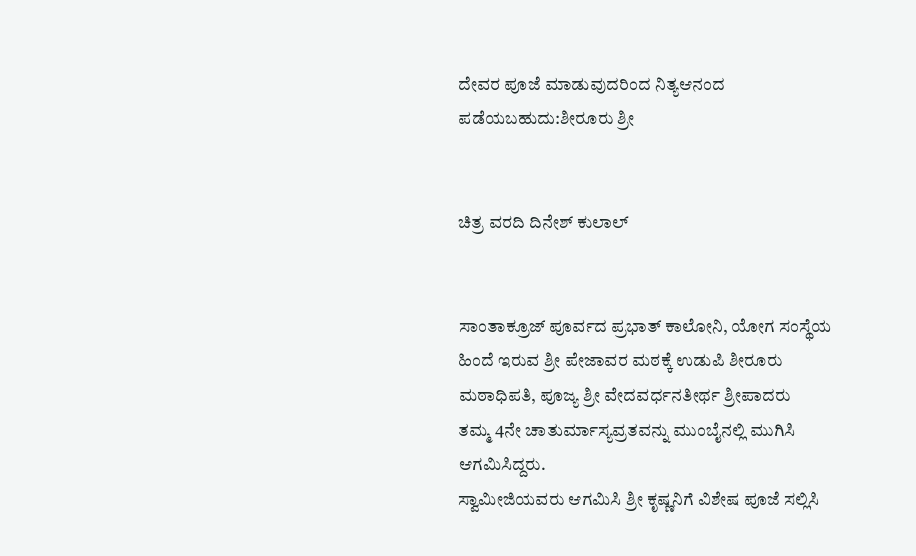ದೇವರ ಪೂಜೆ ಮಾಡುವುದರಿಂದ ನಿತ್ಯಆನಂದ ಪಡೆಯಬಹುದು:ಶೀರೂರು ಶ್ರೀ


ಚಿತ್ರ ವರದಿ ದಿನೇಶ್ ಕುಲಾಲ್


ಸಾಂತಾಕ್ರೂಜ್ ಪೂರ್ವದ ಪ್ರಭಾತ್ ಕಾಲೋನಿ, ಯೋಗ ಸಂಸ್ಥೆಯ ಹಿಂದೆ ಇರುವ ಶ್ರೀ ಪೇಜಾವರ ಮಠಕ್ಕೆ ಉಡುಪಿ ಶೀರೂರು ಮಠಾಧಿಪತಿ, ಪೂಜ್ಯ ಶ್ರೀ ವೇದವರ್ಧನತೀರ್ಥ ಶ್ರೀಪಾದರು
ತಮ್ಮ 4ನೇ ಚಾತುರ್ಮಾಸ್ಯವ್ರತವನ್ನು ಮುಂಬೈನಲ್ಲಿ ಮುಗಿಸಿ ಆಗಮಿಸಿದ್ದರು.
ಸ್ವಾಮೀಜಿಯವರು ಆಗಮಿಸಿ ಶ್ರೀ ಕೃಷ್ಣನಿಗೆ ವಿಶೇಷ ಪೂಜೆ ಸಲ್ಲಿಸಿ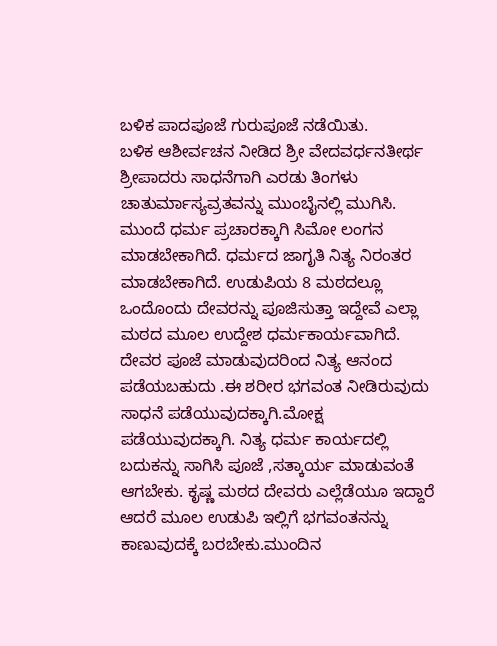ಬಳಿಕ ಪಾದಪೂಜೆ ಗುರುಪೂಜೆ ನಡೆಯಿತು.
ಬಳಿಕ ಆಶೀರ್ವಚನ ನೀಡಿದ ಶ್ರೀ ವೇದವರ್ಧನತೀರ್ಥ ಶ್ರೀಪಾದರು ಸಾಧನೆಗಾಗಿ ಎರಡು ತಿಂಗಳು ಚಾತುರ್ಮಾಸ್ಯವ್ರತವನ್ನು ಮುಂಬೈನಲ್ಲಿ ಮುಗಿಸಿ. ಮುಂದೆ ಧರ್ಮ ಪ್ರಚಾರಕ್ಕಾಗಿ ಸಿಮೋ ಲಂಗನ ಮಾಡಬೇಕಾಗಿದೆ. ಧರ್ಮದ ಜಾಗೃತಿ ನಿತ್ಯ ನಿರಂತರ ಮಾಡಬೇಕಾಗಿದೆ. ಉಡುಪಿಯ 8 ಮಠದಲ್ಲೂ ಒಂದೊಂದು ದೇವರನ್ನು ಪೂಜಿಸುತ್ತಾ ಇದ್ದೇವೆ ಎಲ್ಲಾ ಮಠದ ಮೂಲ ಉದ್ದೇಶ ಧರ್ಮಕಾರ್ಯವಾಗಿದೆ. ದೇವರ ಪೂಜೆ ಮಾಡುವುದರಿಂದ ನಿತ್ಯ ಆನಂದ ಪಡೆಯಬಹುದು .ಈ ಶರೀರ ಭಗವಂತ ನೀಡಿರುವುದು ಸಾಧನೆ ಪಡೆಯುವುದಕ್ಕಾಗಿ.ಮೋಕ್ಷ ಪಡೆಯುವುದಕ್ಕಾಗಿ. ನಿತ್ಯ ಧರ್ಮ ಕಾರ್ಯದಲ್ಲಿ ಬದುಕನ್ನು ಸಾಗಿಸಿ ಪೂಜೆ ,ಸತ್ಕಾರ್ಯ ಮಾಡುವಂತೆ ಆಗಬೇಕು. ಕೃಷ್ಣ ಮಠದ ದೇವರು ಎಲ್ಲೆಡೆಯೂ ಇದ್ದಾರೆ ಆದರೆ ಮೂಲ ಉಡುಪಿ ಇಲ್ಲಿಗೆ ಭಗವಂತನನ್ನು ಕಾಣುವುದಕ್ಕೆ ಬರಬೇಕು.ಮುಂದಿನ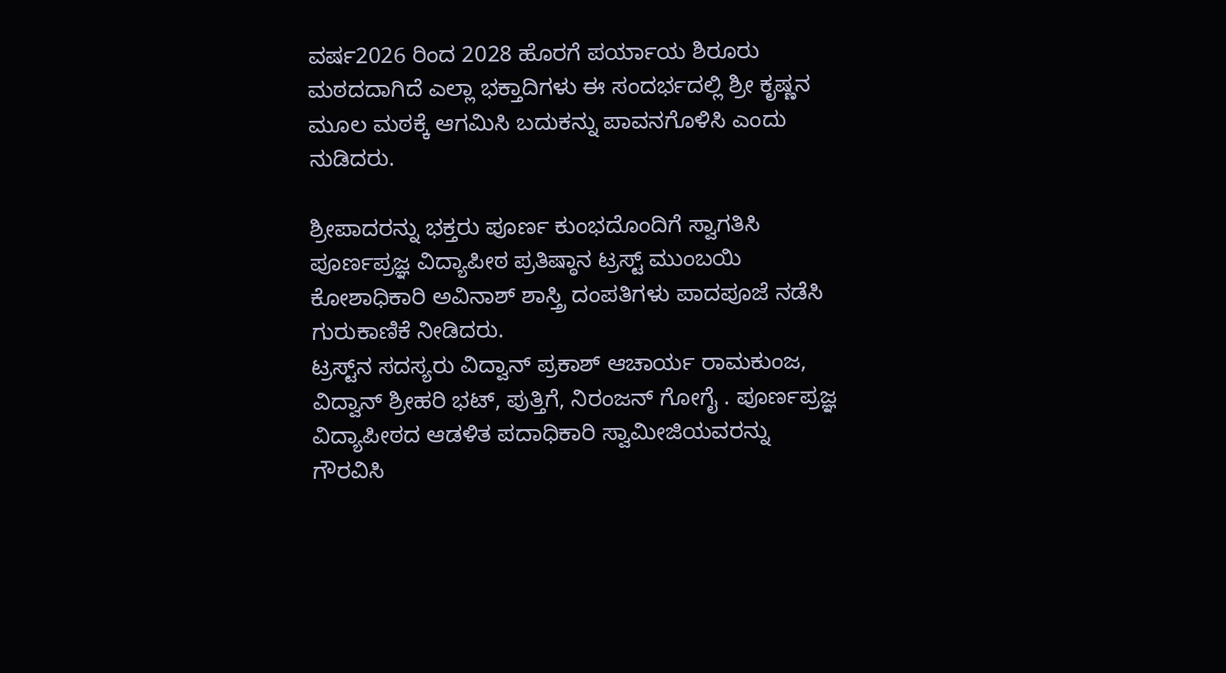ವರ್ಷ2026 ರಿಂದ 2028 ಹೊರಗೆ ಪರ್ಯಾಯ ಶಿರೂರು ಮಠದದಾಗಿದೆ ಎಲ್ಲಾ ಭಕ್ತಾದಿಗಳು ಈ ಸಂದರ್ಭದಲ್ಲಿ ಶ್ರೀ ಕೃಷ್ಣನ ಮೂಲ ಮಠಕ್ಕೆ ಆಗಮಿಸಿ ಬದುಕನ್ನು ಪಾವನಗೊಳಿಸಿ ಎಂದು ನುಡಿದರು.

ಶ್ರೀಪಾದರನ್ನು ಭಕ್ತರು ಪೂರ್ಣ ಕುಂಭದೊಂದಿಗೆ ಸ್ವಾಗತಿಸಿ ಪೂರ್ಣಪ್ರಜ್ಞ ವಿದ್ಯಾಪೀಠ ಪ್ರತಿಷ್ಠಾನ ಟ್ರಸ್ಟ್ ಮುಂಬಯಿ ಕೋಶಾಧಿಕಾರಿ ಅವಿನಾಶ್ ಶಾಸ್ತ್ರಿ ದಂಪತಿಗಳು ಪಾದಪೂಜೆ ನಡೆಸಿ ಗುರುಕಾಣಿಕೆ ನೀಡಿದರು.
ಟ್ರಸ್ಟ್‌ನ ಸದಸ್ಯರು ವಿದ್ವಾನ್ ಪ್ರಕಾಶ್ ಆಚಾರ್ಯ ರಾಮಕುಂಜ, ವಿದ್ವಾನ್ ಶ್ರೀಹರಿ ಭಟ್, ಪುತ್ತಿಗೆ, ನಿರಂಜನ್ ಗೋಗೈ . ಪೂರ್ಣಪ್ರಜ್ಞ ವಿದ್ಯಾಪೀಠದ ಆಡಳಿತ ಪದಾಧಿಕಾರಿ ಸ್ವಾಮೀಜಿಯವರನ್ನು ಗೌರವಿಸಿ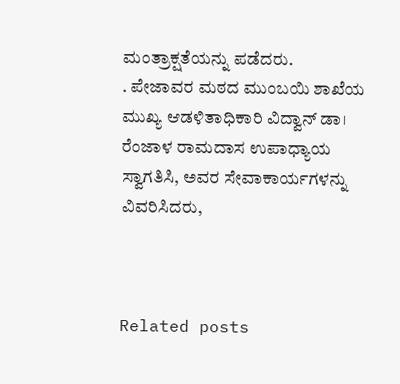ಮಂತ್ರಾಕ್ಷತೆಯನ್ನು ಪಡೆದರು.
. ಪೇಜಾವರ ಮಠದ ಮುಂಬಯಿ ಶಾಖೆಯ ಮುಖ್ಯ ಆಡಳಿತಾಧಿಕಾರಿ ವಿದ್ವಾನ್ ಡಾ। ರೆಂಜಾಳ ರಾಮದಾಸ ಉಪಾಧ್ಯಾಯ ಸ್ವಾಗತಿಸಿ, ಅವರ ಸೇವಾಕಾರ್ಯಗಳನ್ನು ವಿವರಿಸಿದರು,



Related posts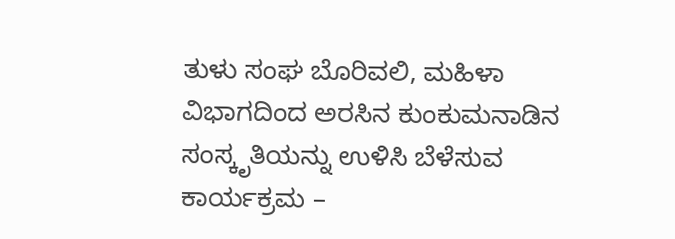ತುಳು ಸಂಘ ಬೊರಿವಲಿ, ಮಹಿಳಾ ವಿಭಾಗದಿಂದ ಅರಸಿನ ಕುಂಕುಮನಾಡಿನ ಸಂಸ್ಕೃತಿಯನ್ನು ಉಳಿಸಿ ಬೆಳೆಸುವ ಕಾರ್ಯಕ್ರಮ –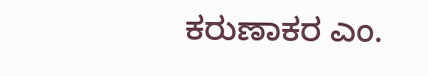ಕರುಣಾಕರ ಎಂ.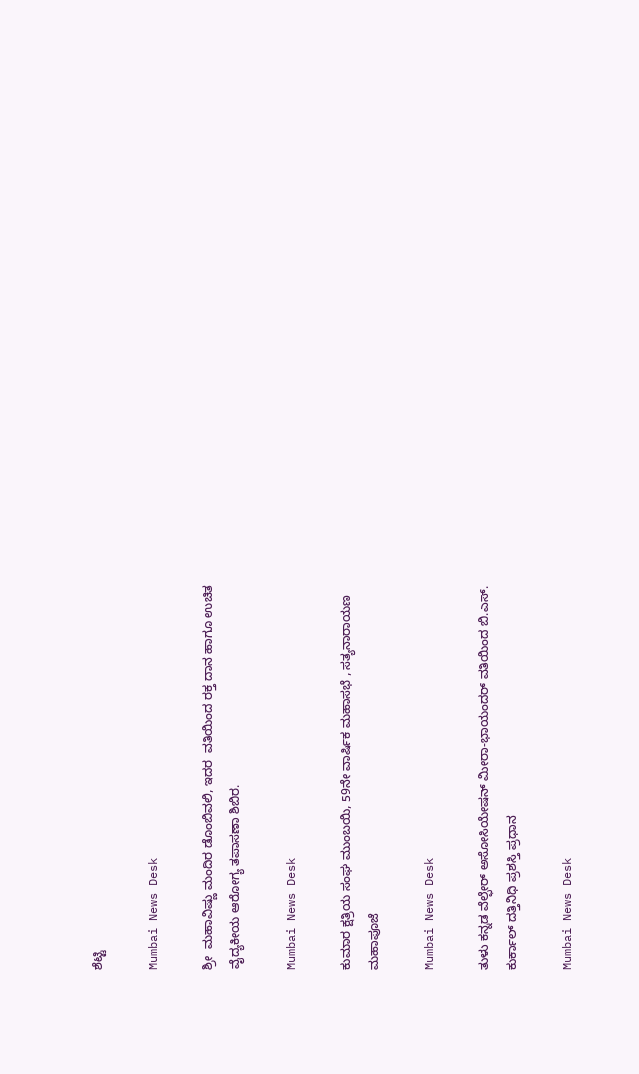ಶೆಟ್ಟಿ

Mumbai News Desk

ಶ್ರೀ  ಮಹಾವಿಷ್ಣು ಮಂದಿರ ಡೊಂಬಿವಲಿ, ಇದರ  ವತಿಯಿಂದ ರಕ್ತ ದಾನ ಹಾಗೂ ಉಚಿತ ವೈದ್ಯಕೀಯ ಆರೋಗ್ಯ ತಪಾಸಣಾ ಶಿಬಿರ.

Mumbai News Desk

ಕುಮಾರ ಕ್ಷತ್ರಿಯ ಸಂಘ ಮುಂಬಯಿ, 59ನೇ ವಾರ್ಷಿಕ ಮಹಾಸಭೆ , ಸತ್ಯನಾರಾಯಣ ಮಹಾಪೂಜೆ

Mumbai News Desk

ತುಳು ಕನ್ನಡ ವೆಲ್ಫೇರ್ ಅಸೋಸಿಯೇಷನ್ ಮೀರಾ-ಭಾಯಂದರ್ ವತಿಯಿಂದ ಬಿ.ಎಸ್. ಕುರ್ಕಾಲ್ ದತ್ತಿನಿಧಿ ಪ್ರಶಸ್ತಿ ಪ್ರಧಾನ

Mumbai News Desk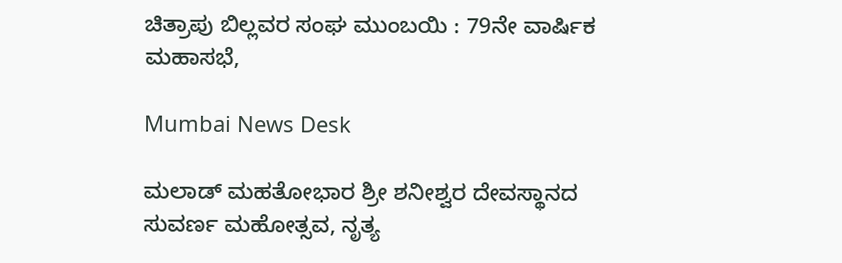ಚಿತ್ರಾಪು ಬಿಲ್ಲವರ ಸಂಘ ಮುಂಬಯಿ : 79ನೇ ವಾರ್ಷಿಕ ಮಹಾಸಭೆ,

Mumbai News Desk

ಮಲಾಡ್ ಮಹತೋಭಾರ ಶ್ರೀ ಶನೀಶ್ವರ ದೇವಸ್ಥಾನದ ಸುವರ್ಣ ಮಹೋತ್ಸವ, ನೃತ್ಯ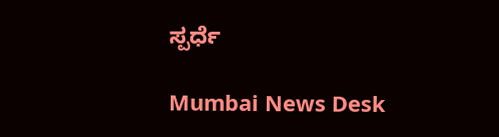ಸ್ಪರ್ಧೆ

Mumbai News Desk